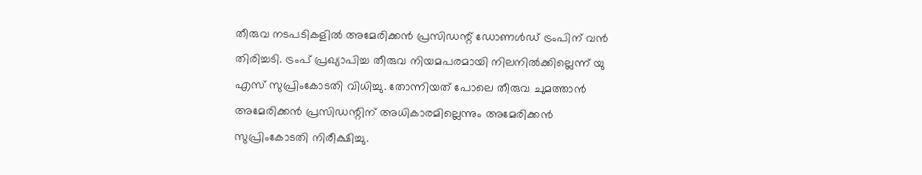തീരുവ നടപടികളില്‍ അമേരിക്കന്‍ പ്രസിഡന്റ് ഡോണള്‍ഡ് ട്രംപിന് വന്‍ തിരിച്ചടി. ട്രംപ് പ്രഖ്യാപിച്ച തീരുവ നിയമപരമായി നിലനില്‍ക്കില്ലെന്ന് യു എസ് സുപ്രിംകോടതി വിധിച്ചു. തോന്നിയത് പോലെ തീരുവ ചുമത്താന്‍ അമേരിക്കന്‍ പ്രസിഡന്റിന് അധികാരമില്ലെന്നും അമേരിക്കന്‍ സുപ്രിംകോടതി നിരീക്ഷിച്ചു.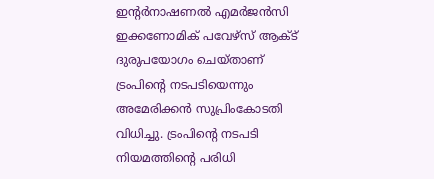ഇന്റര്‍നാഷണല്‍ എമര്‍ജന്‍സി ഇക്കണോമിക് പവേഴ്‌സ് ആക്ട് ദുരുപയോഗം ചെയ്താണ് ട്രംപിന്റെ നടപടിയെന്നും അമേരിക്കന്‍ സുപ്രിംകോടതി വിധിച്ചു. ട്രംപിന്റെ നടപടി നിയമത്തിന്റെ പരിധി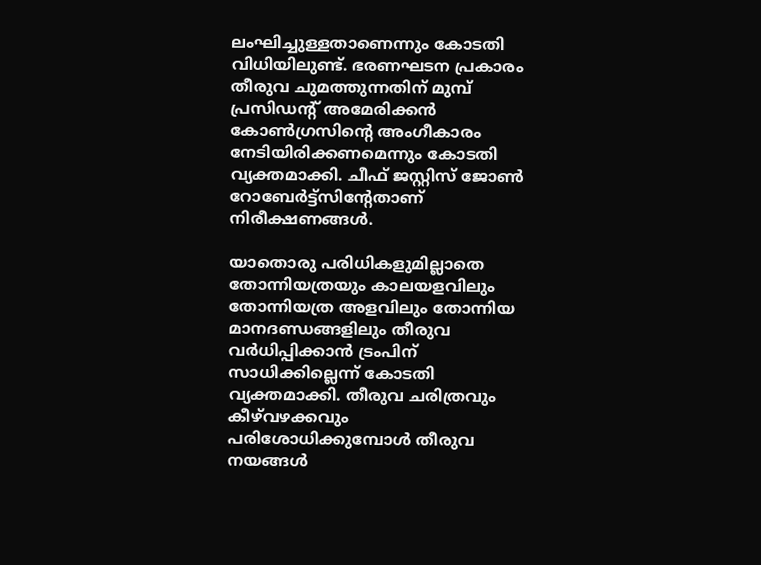ലംഘിച്ചുള്ളതാണെന്നും കോടതി വിധിയിലുണ്ട്. ഭരണഘടന പ്രകാരം തീരുവ ചുമത്തുന്നതിന് മുമ്പ് പ്രസിഡന്റ് അമേരിക്കന്‍ കോണ്‍ഗ്രസിന്റെ അംഗീകാരം നേടിയിരിക്കണമെന്നും കോടതി വ്യക്തമാക്കി. ചീഫ് ജസ്റ്റിസ് ജോണ്‍ റോബേര്‍ട്ട്‌സിന്റേതാണ് നിരീക്ഷണങ്ങള്‍.

യാതൊരു പരിധികളുമില്ലാതെ തോന്നിയത്രയും കാലയളവിലും തോന്നിയത്ര അളവിലും തോന്നിയ മാനദണ്ഡങ്ങളിലും തീരുവ വര്‍ധിപ്പിക്കാന്‍ ട്രംപിന് സാധിക്കില്ലെന്ന് കോടതി വ്യക്തമാക്കി. തീരുവ ചരിത്രവും കീഴ്‌വഴക്കവും പരിശോധിക്കുമ്പോള്‍ തീരുവ നയങ്ങള്‍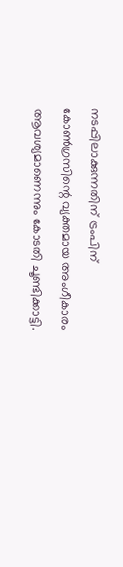നടപ്പിലാക്കുന്നതിന് ട്രംപിന് കോണ്‍ഗ്രസിന്റെ വ്യക്തമായ അംഗീകാരം ആവശ്യമാണെന്നും കോടതി ചൂണ്ടിക്കാട്ടി.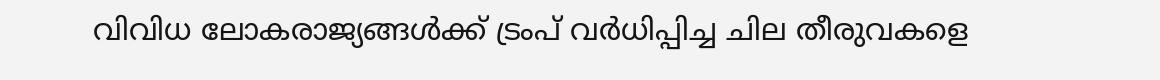വിവിധ ലോകരാജ്യങ്ങള്‍ക്ക് ട്രംപ് വര്‍ധിപ്പിച്ച ചില തീരുവകളെ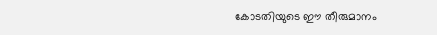കോടതിയുടെ ഈ തീരുമാനം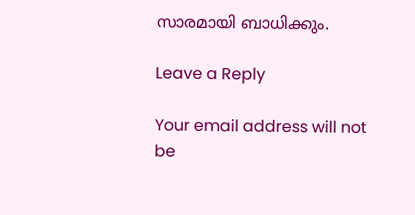സാരമായി ബാധിക്കും.

Leave a Reply

Your email address will not be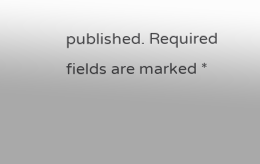published. Required fields are marked *